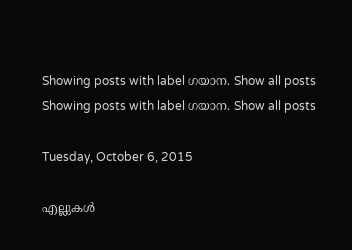Showing posts with label ഗയാന. Show all posts
Showing posts with label ഗയാന. Show all posts

Tuesday, October 6, 2015

എല്ലുകൾ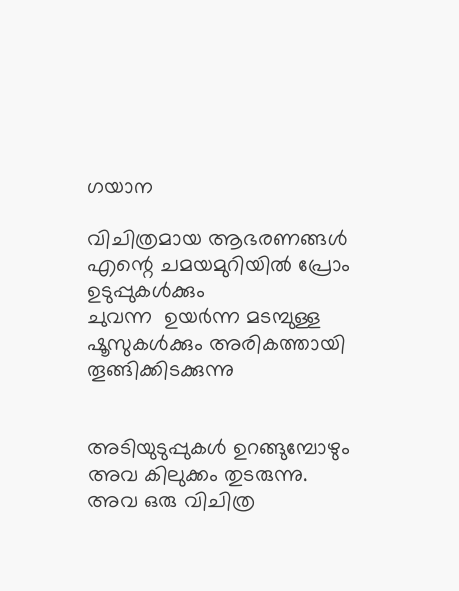ഗയാന

വിചിത്രമായ ആഭരണങ്ങള്‍
എന്റെ ചമയമുറിയിൽ പ്രോം ഉടുപ്പുകൾക്കും
ചുവന്ന  ഉയർന്ന മടമ്പുള്ള ഷൂസുകൾക്കും അരികത്തായി
തൂങ്ങിക്കിടക്കുന്നു


അടിയുടുപ്പുകൾ ഉറങ്ങുമ്പോഴും
അവ കിലുക്കം തുടരുന്നു.
അവ ഒരു വിചിത്ര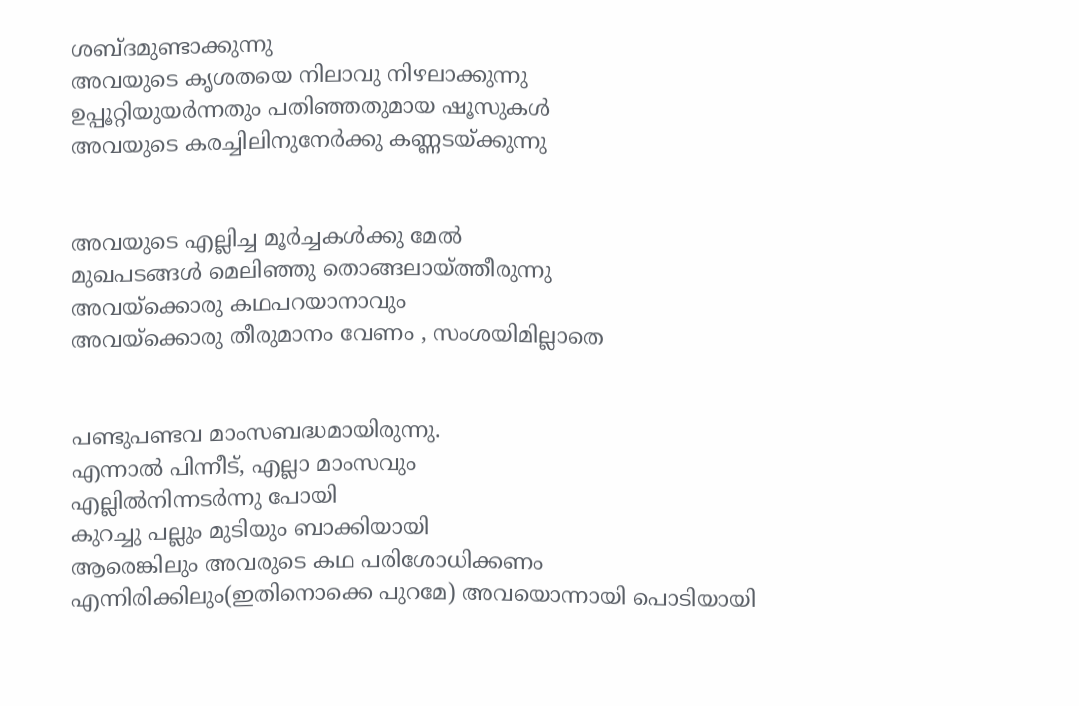ശബ്ദമുണ്ടാക്കുന്നു
അവയുടെ കൃശതയെ നിലാവു നിഴലാക്കുന്നു
ഉപ്പൂറ്റിയുയര്‍ന്നതും പതിഞ്ഞതുമായ ഷൂസുകള്‍
അവയുടെ കരച്ചിലിനുനേര്‍ക്കു കണ്ണടയ്ക്കുന്നു


അവയുടെ എല്ലിച്ച മൂര്‍ച്ചകള്‍ക്കു മേല്‍
മുഖപടങ്ങള്‍ മെലിഞ്ഞു തൊങ്ങലായ്ത്തീരുന്നു
അവയ്ക്കൊരു കഥപറയാനാവും
അവയ്ക്കൊരു തീരുമാനം വേണം , സംശയിമില്ലാതെ


പണ്ടുപണ്ടവ മാംസബദ്ധമായിരുന്നു.
എന്നാൽ പിന്നീട്, എല്ലാ മാംസവും
എല്ലിൽനിന്നടർന്നു പോയി
കുറച്ചു പല്ലും മുടിയും ബാക്കിയായി
ആരെങ്കിലും അവരുടെ കഥ പരിശോധിക്കണം
എന്നിരിക്കിലും(ഇതിനൊക്കെ പുറമേ) അവയൊന്നായി പൊടിയായി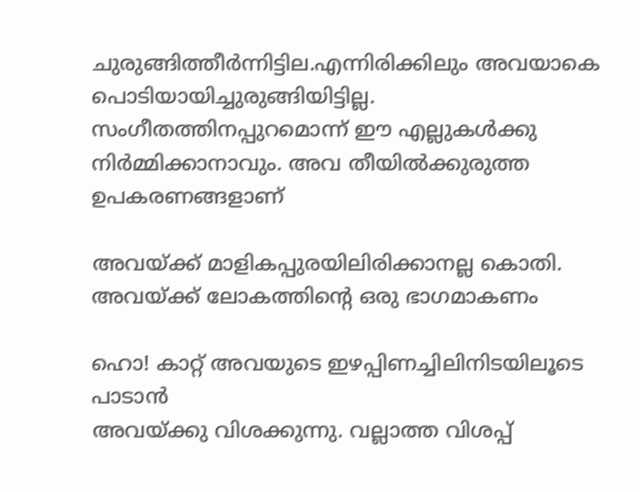ചുരുങ്ങിത്തീർന്നിട്ടില.എന്നിരിക്കിലും അവയാകെ പൊടിയായിച്ചുരുങ്ങിയിട്ടില്ല. സംഗീതത്തിനപ്പുറമൊന്ന് ഈ എല്ലുകള്‍ക്കു നിര്‍മ്മിക്കാനാവും. അവ തീയില്‍ക്കുരുത്ത ഉപകരണങ്ങളാണ്

അവയ്ക്ക് മാളികപ്പുരയിലിരിക്കാനല്ല കൊതി.
അവയ്ക്ക് ലോകത്തിന്റെ ഒരു ഭാഗമാകണം

ഹൊ! കാറ്റ് അവയുടെ ഇഴപ്പിണച്ചിലിനിടയിലൂടെ പാടാന്‍
അവയ്ക്കു വിശക്കുന്നു. വല്ലാത്ത വിശപ്പ്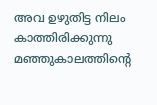അവ ഉഴുതിട്ട നിലം കാത്തിരിക്കുന്നു
മഞ്ഞുകാലത്തിന്റെ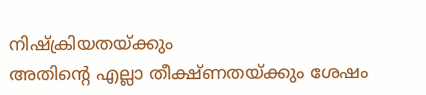നിഷ്ക്രിയതയ്ക്കും
അതിന്റെ എല്ലാ തീക്ഷ്ണതയ്ക്കും ശേഷം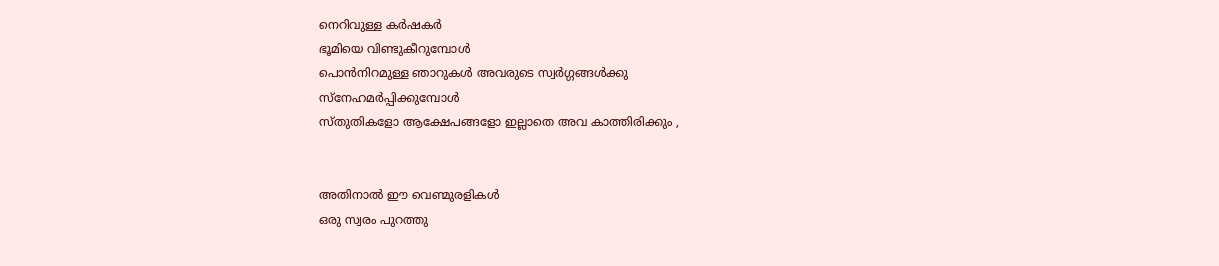നെറിവുള്ള കര്‍ഷകര്‍
ഭൂമിയെ വിണ്ടുകീറുമ്പോള്‍
പൊന്‍നിറമുള്ള ഞാറുകൾ അവരുടെ സ്വർഗ്ഗങ്ങള്‍ക്കു
സ്നേഹമർപ്പിക്കുമ്പോൾ
സ്തുതികളോ ആക്ഷേപങ്ങളോ ഇല്ലാതെ അവ കാത്തിരിക്കും ,


അതിനാൽ ഈ വെണ്മുരളികൾ
ഒരു സ്വരം പുറത്തു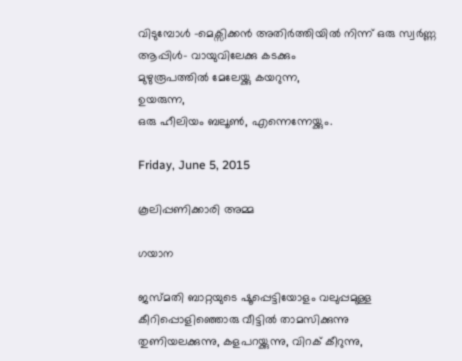വിടുമ്പോൾ -മെക്സിക്കൻ അതിർത്തിയിൽ നിന്ന് ഒരു സ്വർണ്ണ ആപ്പിൾ‌- വായുവിലേക്കു കടക്കും
മുഴുരൂപത്തില്‍ മേലേയ്ക്കു കയറുന്ന,
ഉയരുന്ന,
ഒരു ഹീലിയം ബലൂണ്‍, എന്നെന്നേയ്ക്കും.

Friday, June 5, 2015

കൂലിപ്പണിക്കാരി അമ്മ

ഗയാന

ജസ്മതി ബാറ്റയുടെ ഷൂപ്പെട്ടിയോളം വലുപ്പമുള്ള
കീറിപ്പൊളിഞ്ഞൊരു വീട്ടിൽ താമസിക്കുന്നു
തുണിയലക്കുന്നു, കളപറയ്ക്കുന്നു, വിറക് കീറുന്നു,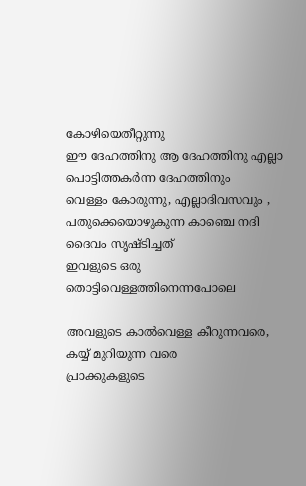കോഴിയെതീറ്റുന്നു
ഈ ദേഹത്തിനു ആ ദേഹത്തിനു എല്ലാ പൊട്ടിത്തകർന്ന ദേഹത്തിനും
വെള്ളം കോരുന്നു, എല്ലാദിവസവും ,
പതുക്കെയൊഴുകുന്ന കാഞ്ചെ നദി ദൈവം സൃഷ്ടിച്ചത്
ഇവളുടെ ഒരു തൊട്ടിവെള്ളത്തിനെന്നപോലെ

അവളുടെ കാൽവെള്ള കീറുന്നവരെ, കയ്യ് മുറിയുന്ന വരെ
പ്രാക്കുകളുടെ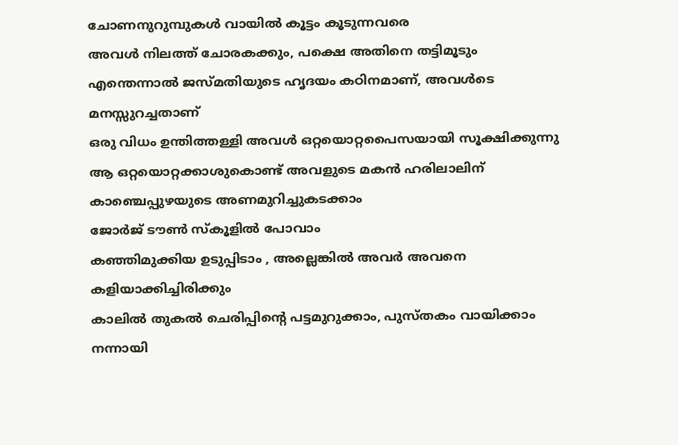ചോണനുറുമ്പുകൾ വായിൽ കൂട്ടം കൂടുന്നവരെ
അവൾ നിലത്ത് ചോരകക്കും, പക്ഷെ അതിനെ തട്ടിമൂടും
എന്തെന്നാൽ ജസ്മതിയുടെ ഹൃദയം കഠിനമാണ്, അവൾടെ മനസ്സുറച്ചതാണ്
ഒരു വിധം ഉന്തിത്തള്ളി അവൾ ഒറ്റയൊറ്റപൈസയായി സൂക്ഷിക്കുന്നു
ആ ഒറ്റയൊറ്റക്കാശുകൊണ്ട് അവളുടെ മകൻ ഹരിലാലിന്
കാഞ്ചെപ്പുഴയുടെ അണമുറിച്ചുകടക്കാം
ജോർജ് ടൗൺ സ്കൂളിൽ പോവാം
കഞ്ഞിമുക്കിയ ഉടുപ്പിടാം , അല്ലെങ്കിൽ അവർ അവനെ കളിയാക്കിച്ചിരിക്കും
കാലിൽ തുകൽ ചെരിപ്പിന്റെ പട്ടമുറുക്കാം, പുസ്തകം വായിക്കാം
നന്നായി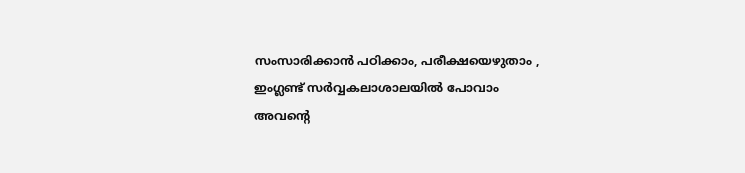സംസാരിക്കാൻ പഠിക്കാം, പരീക്ഷയെഴുതാം ,
ഇംഗ്ലണ്ട് സർവ്വകലാശാലയിൽ പോവാം
അവന്റെ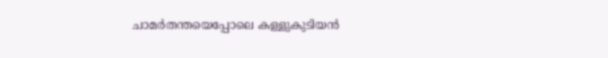ചാമർതന്തയെപ്പോലെ കള്ളുകുടിയൻ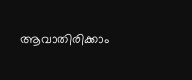ആവാതിരിക്കാം